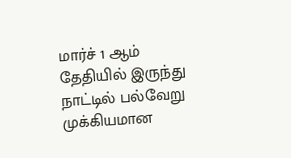மார்ச் 1 ஆம் தேதியில் இருந்து நாட்டில் பல்வேறு முக்கியமான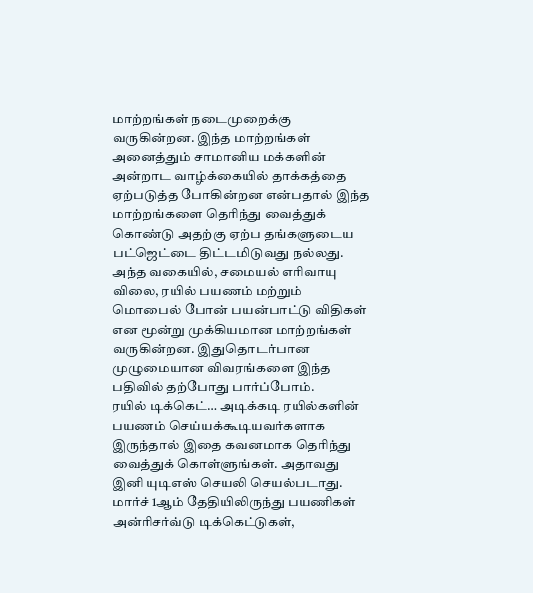மாற்றங்கள் நடைமுறைக்கு வருகின்றன. இந்த மாற்றங்கள் அனைத்தும் சாமானிய மக்களின் அன்றாட வாழ்க்கையில் தாக்கத்தை ஏற்படுத்த போகின்றன என்பதால் இந்த மாற்றங்களை தெரிந்து வைத்துக் கொண்டு அதற்கு ஏற்ப தங்களுடைய பட்ஜெட்டை திட்டமிடுவது நல்லது.
அந்த வகையில், சமையல் எரிவாயு விலை, ரயில் பயணம் மற்றும் மொபைல் போன் பயன்பாட்டு விதிகள் என மூன்று முக்கியமான மாற்றங்கள் வருகின்றன. இதுதொடர்பான முழுமையான விவரங்களை இந்த பதிவில் தற்போது பார்ப்போம்.
ரயில் டிக்கெட்… அடிக்கடி ரயில்களின் பயணம் செய்யக்கூடியவர்களாக இருந்தால் இதை கவனமாக தெரிந்து வைத்துக் கொள்ளுங்கள். அதாவது இனி யுடிஎஸ் செயலி செயல்படாது. மார்ச் 1ஆம் தேதியிலிருந்து பயணிகள் அன்ரிசர்வ்டு டிக்கெட்டுகள்,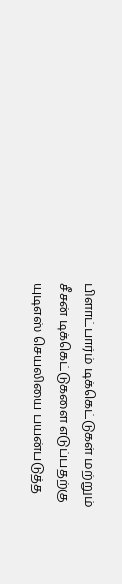பிளாட்பார்ம் டிக்கெட்டுகள் மற்றும் சீசன் டிக்கெட்டுகளை எடுப்பதற்கு யுடிஎஸ் செயலியை பயன்படுத்த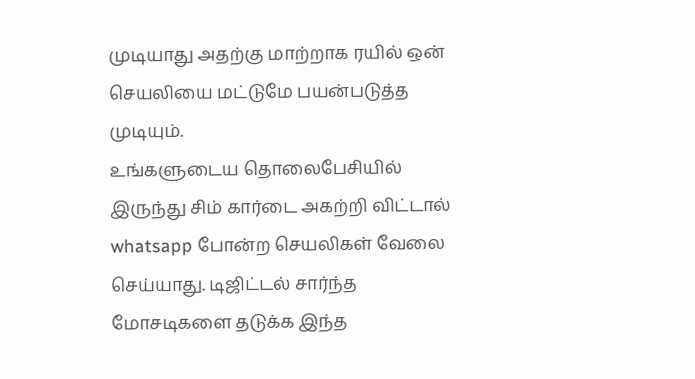முடியாது அதற்கு மாற்றாக ரயில் ஒன் செயலியை மட்டுமே பயன்படுத்த முடியும்.
உங்களுடைய தொலைபேசியில் இருந்து சிம் கார்டை அகற்றி விட்டால் whatsapp போன்ற செயலிகள் வேலை செய்யாது. டிஜிட்டல் சார்ந்த மோசடிகளை தடுக்க இந்த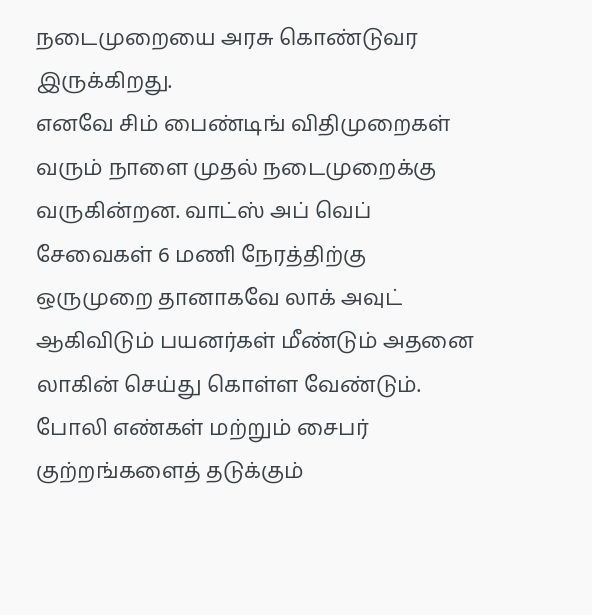நடைமுறையை அரசு கொண்டுவர இருக்கிறது.
எனவே சிம் பைண்டிங் விதிமுறைகள் வரும் நாளை முதல் நடைமுறைக்கு வருகின்றன. வாட்ஸ் அப் வெப் சேவைகள் 6 மணி நேரத்திற்கு ஒருமுறை தானாகவே லாக் அவுட் ஆகிவிடும் பயனர்கள் மீண்டும் அதனை லாகின் செய்து கொள்ள வேண்டும். போலி எண்கள் மற்றும் சைபர் குற்றங்களைத் தடுக்கும்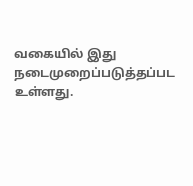வகையில் இது நடைமுறைப்படுத்தப்பட உள்ளது.